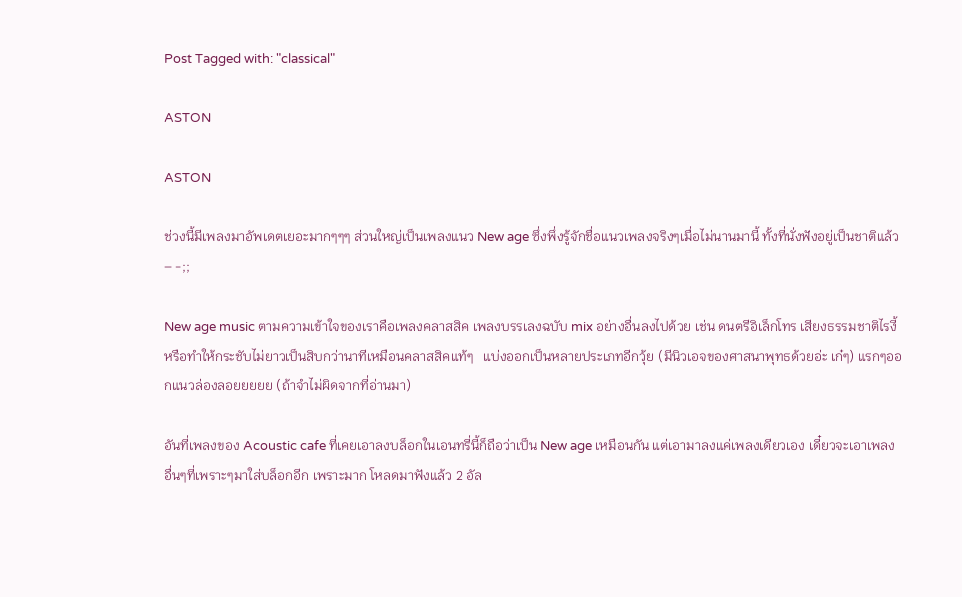Post Tagged with: "classical"

ASTON

ASTON

ช่วงนี้มีเพลงมาอัพเดตเยอะมากๆๆๆ ส่วนใหญ่เป็นเพลงแนว New age ซึ่งพึ่งรู้จักชื่อแนวเพลงจริงๆเมื่อไม่นานมานี้ ทั้งที่นั่งฟังอยู่เป็นชาติแล้ว – -;;

New age music ตามความเข้าใจของเราคือเพลงคลาสสิค เพลงบรรเลงฉบับ mix อย่างอื่นลงไปด้วย เช่น ดนตรีอิเล็กโทร เสียงธรรมชาติไรงี้ หรือทำให้กระชับไม่ยาวเป็นสิบกว่านาทีเหมือนคลาสสิคแท้ๆ   แบ่งออกเป็นหลายประเภทอีกวุ้ย (มีนิวเอจของศาสนาพุทธด้วยอ่ะ เก๋ๆ) แรกๆออกแนวล่องลอยยยยย (ถ้าจำไม่ผิดจากที่อ่านมา)

อันที่เพลงของ Acoustic cafe ที่เคยเอาลงบล็อกในเอนทรี่นี้ก็ถือว่าเป็น New age เหมือนกัน แต่เอามาลงแค่เพลงเดียวเอง เดี๋ยวจะเอาเพลงอื่นๆที่เพราะๆมาใส่บล็อกอีก เพราะมาก โหลดมาฟังแล้ว 2 อัล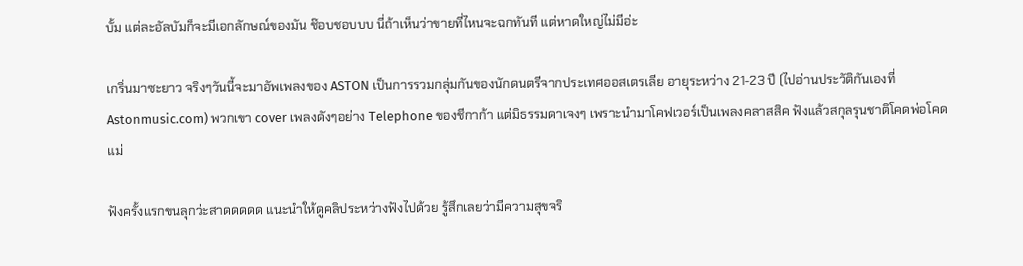บั้ม แต่ละอัลบัมก็จะมีเอกลักษณ์ของมัน ช๊อบชอบบบ นี่ถ้าเห็นว่าขายที่ไหนจะฉกทันที แต่หาดใหญ่ไม่มีอ่ะ

เกริ่นมาซะยาว จริงๆวันนี้จะมาอัพเพลงของ ASTON เป็นการรวมกลุ่มกันของนักดนตรีจากประเทศออสเตรเลีย อายุระหว่าง 21-23 ปี (ไปอ่านประวัติกันเองที่ Astonmusic.com) พวกเขา cover เพลงดังๆอย่าง Telephone ของชีกาก้า แต่มิธรรมดาเจงๆ เพราะนำมาโคฟเวอร์เป็นเพลงคลาสสิค ฟังแล้วสกุลรุนชาติโคดพ่อโคดแม่

ฟังครั้งแรกขนลุกว่ะสาดดดดด แนะนำให้ดูคลิประหว่างฟังไปด้วย รู้สึกเลยว่ามีความสุขจริ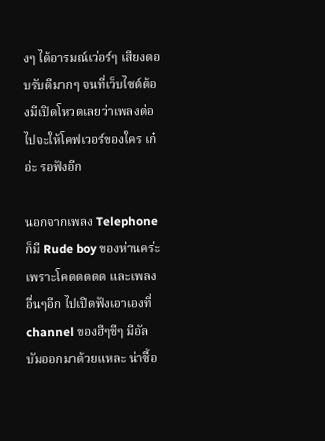งๆ ได้อารมณ์เว่อร์ๆ เสียงตอบรับดีมากๆ จนที่เว็บไซต์ต้องมีเปิดโหวตเลยว่าเพลงต่อไปจะให้โคฟเวอร์ของใคร เก๋อ่ะ รอฟังอีก

นอกจากเพลง Telephone ก็มี Rude boy ของห่านคร่ะ เพราะโคดดดดด และเพลงอื่นๆอีก ไปเปิดฟังเอาเองที่ channel ของฮีๆชีๆ มีอัลบัมออกมาด้วยแหละ น่าซื้อ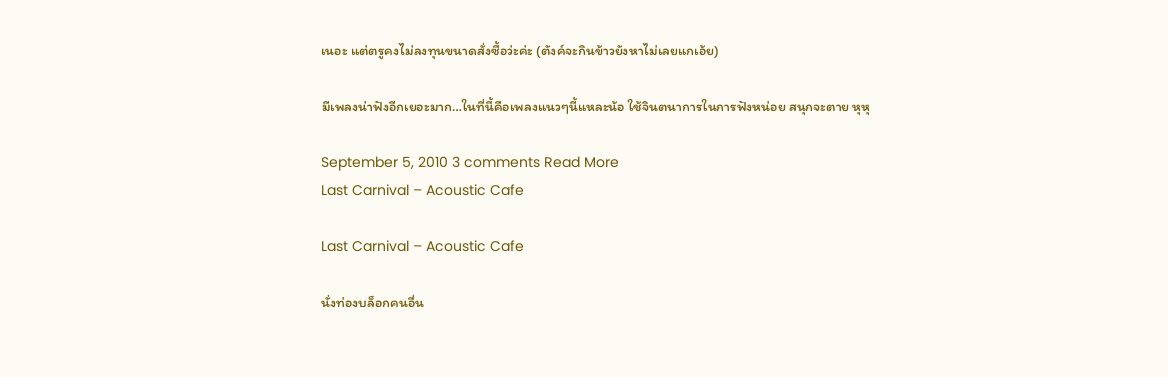เนอะ แต่ตรูคงไม่ลงทุนขนาดสั่งซื้อว่ะค่ะ (ตังค์จะกินข้าวยังหาไม่เลยแกเอ้ย)

มีเพลงน่าฟังอีกเยอะมาก…ในที่นี้คือเพลงแนวๆนี้แหละน้อ ใช้จินตนาการในการฟังหน่อย สนุกจะตาย หุหุ

September 5, 2010 3 comments Read More
Last Carnival – Acoustic Cafe

Last Carnival – Acoustic Cafe

นั่งท่องบล็อกคนอื่น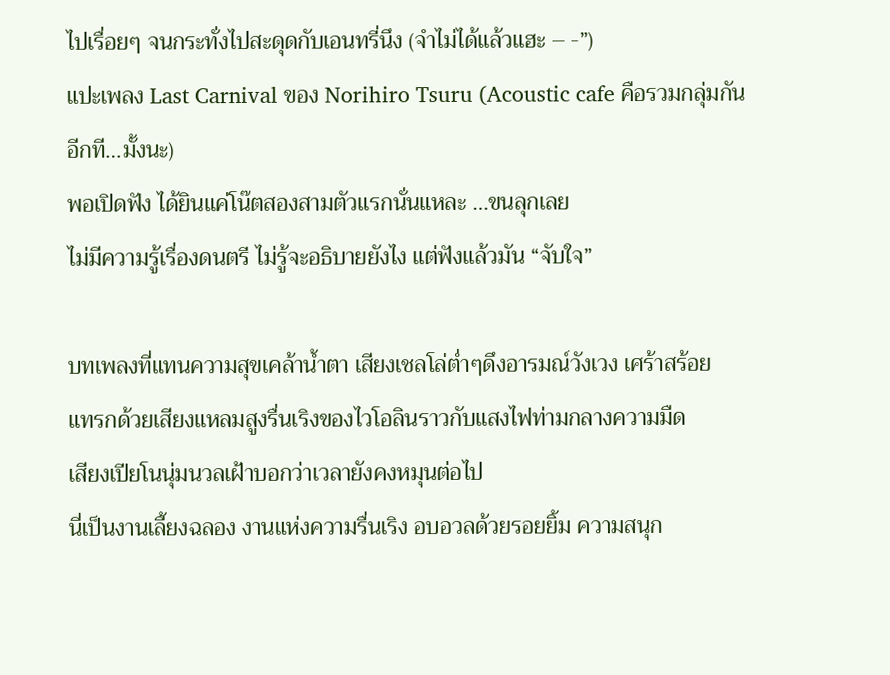ไปเรื่อยๆ จนกระทั่งไปสะดุดกับเอนทรี่นึง (จำไม่ได้แล้วแฮะ – -”)
แปะเพลง Last Carnival ของ Norihiro Tsuru (Acoustic cafe คือรวมกลุ่มกันอีกที…มั้งนะ)
พอเปิดฟัง ได้ยินแค่โน๊ตสองสามตัวแรกนั่นแหละ …ขนลุกเลย
ไม่มีความรู้เรื่องดนตรี ไม่รู้จะอธิบายยังไง แต่ฟังแล้วมัน “จับใจ”

บทเพลงที่แทนความสุขเคล้าน้ำตา เสียงเชลโล่ต่ำๆดึงอารมณ์วังเวง เศร้าสร้อย
แทรกด้วยเสียงแหลมสูงรื่นเริงของไวโอลินราวกับแสงไฟท่ามกลางความมืด
เสียงเปียโนนุ่มนวลเฝ้าบอกว่าเวลายังคงหมุนต่อไป
นี่เป็นงานเลี้ยงฉลอง งานแห่งความรื่นเริง อบอวลด้วยรอยยิ้ม ความสนุก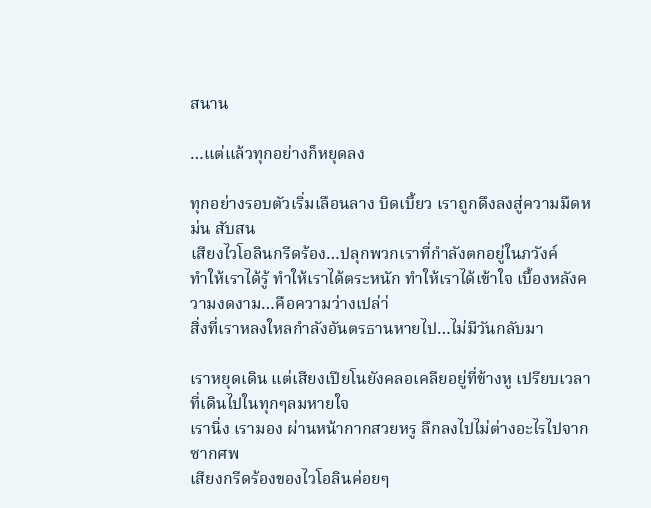สนาน

…แต่แล้วทุกอย่างก็หยุดลง

ทุกอย่างรอบตัวเริ่มเลือนลาง บิดเบี้ยว เราถูกดึงลงสู่ความมืดหม่น สับสน
เสียงไวโอลินกรีดร้อง…ปลุกพวกเราที่กำลังตกอยู่ในภวังค์
ทำให้เราได้รู้ ทำให้เราได้ตระหนัก ทำให้เราได้เข้าใจ เบื้องหลังความงดงาม…คือความว่างเปล่า่
สิ่งที่เราหลงใหลกำลังอันตรธานหายไป…ไม่มีวันกลับมา

เราหยุดเดิน แต่เสียงเปียโนยังคลอเคลียอยู่ที่ข้างหู เปรียบเวลาที่เดินไปในทุกๆลมหายใจ
เรานิ่ง เรามอง ผ่านหน้ากากสวยหรู ลึกลงไปไม่ต่างอะไรไปจากซากศพ
เสียงกรีดร้องของไวโอลินค่อยๆ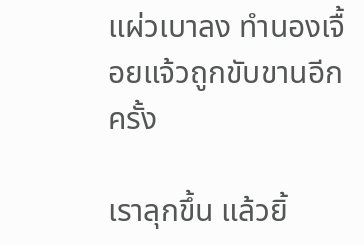แผ่วเบาลง ทำนองเจื้อยแจ้วถูกขับขานอีกครั้ง

เราลุกขึ้น แล้วยิ้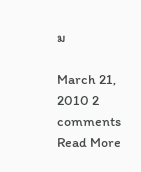ม

March 21, 2010 2 comments Read More